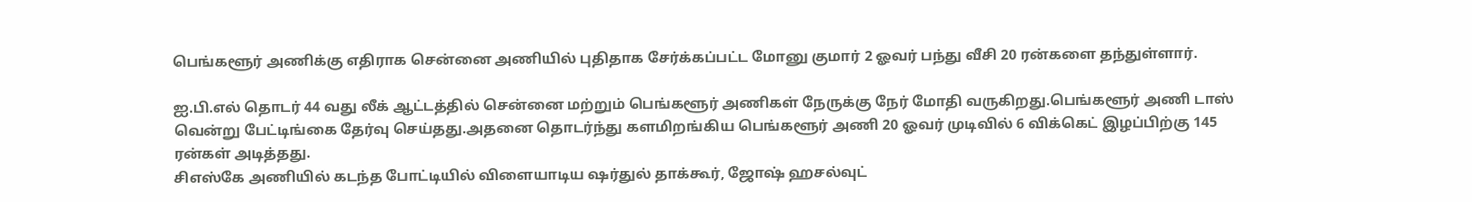பெங்களூர் அணிக்கு எதிராக சென்னை அணியில் புதிதாக சேர்க்கப்பட்ட மோனு குமார் 2 ஓவர் பந்து வீசி 20 ரன்களை தந்துள்ளார்.

ஐ.பி.எல் தொடர் 44 வது லீக் ஆட்டத்தில் சென்னை மற்றும் பெங்களூர் அணிகள் நேருக்கு நேர் மோதி வருகிறது.பெங்களூர் அணி டாஸ் வென்று பேட்டிங்கை தேர்வு செய்தது.அதனை தொடர்ந்து களமிறங்கிய பெங்களூர் அணி 20 ஓவர் முடிவில் 6 விக்கெட் இழப்பிற்கு 145 ரன்கள் அடித்தது.
சிஎஸ்கே அணியில் கடந்த போட்டியில் விளையாடிய ஷர்துல் தாக்கூர், ஜோஷ் ஹசல்வுட்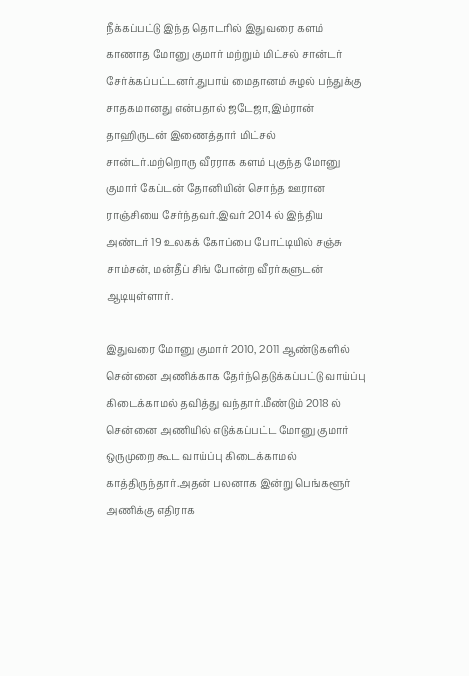நீக்கப்பட்டு இந்த தொடரில் இதுவரை களம் காணாத மோனு குமார் மற்றும் மிட்சல் சான்டர் சேர்க்கப்பட்டனர்.துபாய் மைதானம் சுழல் பந்துக்கு சாதகமானது என்பதால் ஜடேஜா,இம்ரான் தாஹிருடன் இணைத்தார் மிட்சல் சான்டர்.மற்றொரு வீரராக களம் புகுந்த மோனு குமார் கேப்டன் தோனியின் சொந்த ஊரான ராஞ்சியை சேர்ந்தவர்.இவர் 2014 ல் இந்திய அண்டர் 19 உலகக் கோப்பை போட்டியில் சஞ்சு சாம்சன், மன்தீப் சிங் போன்ற வீரர்களுடன் ஆடியுள்ளார்.

இதுவரை மோனு குமார் 2010, 2011 ஆண்டுகளில் சென்னை அணிக்காக தேர்ந்தெடுக்கப்பட்டு வாய்ப்பு கிடைக்காமல் தவித்து வந்தார்.மீண்டும் 2018 ல் சென்னை அணியில் எடுக்கப்பட்ட மோனு குமார் ஒருமுறை கூட வாய்ப்பு கிடைக்காமல் காத்திருந்தார்.அதன் பலனாக இன்று பெங்களூர் அணிக்கு எதிராக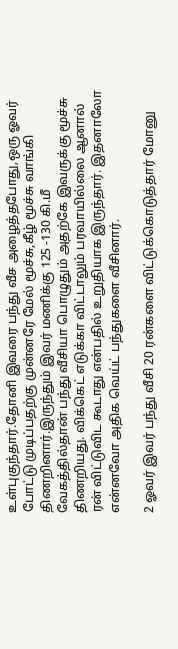உள்புகுந்தார்.தோனி இவரை பந்து வீச அழைத்தபோது,ஒரு ஓவர் போட்டு முடிப்பதற்கு முன்னரே மேல் மூச்சு,கீழ் மூச்சு வாங்கி திணறினார்.இருந்தும் இவர் மணிக்கு 125 -130 கி.மீ வேகத்தில்தான் பந்து வீசியா பொழுதும் அதற்கே இவருக்கு மூச்சு திணறியது. விக்கெட் எடுக்கா விட்டாலும் பரவாயில்லை ஆனால் ரன் விட்டுவிட கூடாது என்பதில் உறுதியாக இருந்தார். இதனாலோ என்னவோ அதிக வெய்ட் பந்துகளை வீசினார்.

2 ஓவர் இவர் பந்து வீசி 20 ரன்களை விட்டுக்கொடுத்தார் மோனு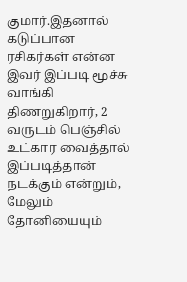குமார்.இதனால் கடுப்பான ரசிகர்கள் என்ன இவர் இப்படி மூச்சு வாங்கி திணறுகிறார், 2 வருடம் பெஞ்சில் உட்கார வைத்தால் இப்படித்தான் நடக்கும் என்றும், மேலும் தோனியையும்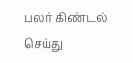பலர் கிண்டல் செய்து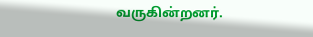வருகின்றனர்.